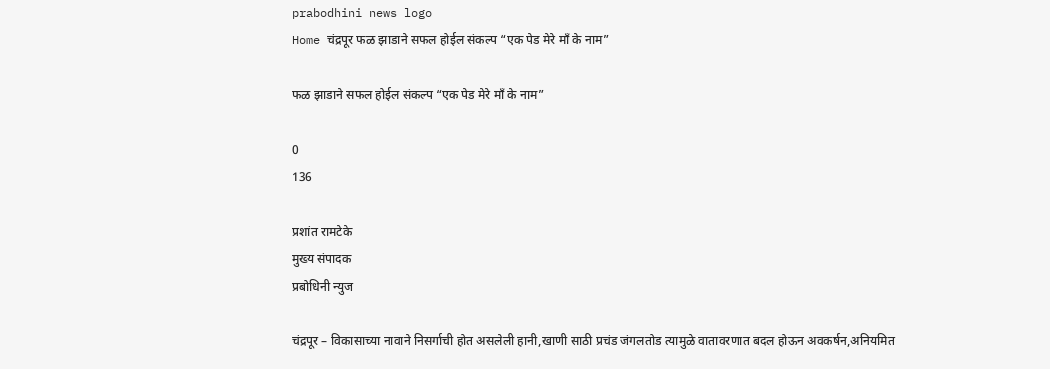prabodhini news logo
Home चंद्रपूर फळ झाडाने सफल होईल संकल्प “एक पेड मेरे माँ के नाम”

फळ झाडाने सफल होईल संकल्प “एक पेड मेरे माँ के नाम”

0
136

प्रशांत रामटेके
मुख्य संपादक
प्रबोधिनी न्युज

चंद्रपूर – विकासाच्या नावाने निसर्गाची होत असलेली हानी,खाणी साठी प्रचंड जंगलतोड त्यामुळे वातावरणात बदल होऊन अवकर्षन,अनियमित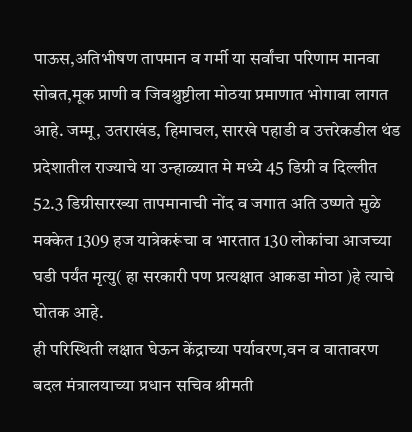पाऊस,अतिभीषण तापमान व गर्मी या सर्वांचा परिणाम मानवा सोबत,मूक प्राणी व जिवश्रुष्टीला मोठया प्रमाणात भोगावा लागत आहे. जम्मू, उतराखंड, हिमाचल, सारखे पहाडी व उत्तरेकडील थंड प्रदेशातील राज्याचे या उन्हाळ्यात मे मध्ये 45 डिग्री व दिल्लीत 52.3 डिग्रीसारख्या तापमानाची नोंद व जगात अति उष्णते मुळे मक्केत 1309 हज यात्रेकरूंचा व भारतात 130 लोकांचा आजच्या घडी पर्यंत मृत्यु( हा सरकारी पण प्रत्यक्षात आकडा मोठा )हे त्याचे घोतक आहे.
ही परिस्थिती लक्षात घेऊन केंद्राच्या पर्यावरण,वन व वातावरण बदल मंत्रालयाच्या प्रधान सचिव श्रीमती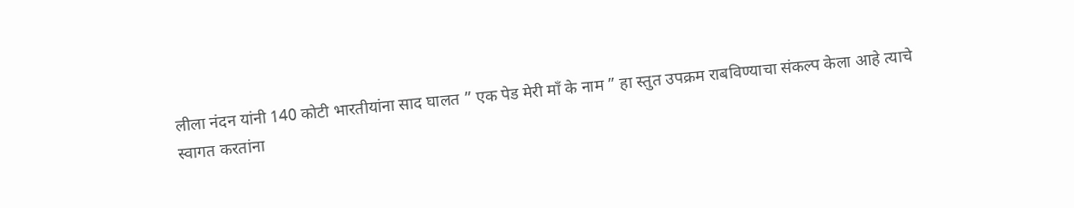लीला नंदन यांनी 140 कोटी भारतीयांना साद घालत ” एक पेड मेरी माँ के नाम ” हा स्तुत उपक्रम राबविण्याचा संकल्प केला आहे त्याचे स्वागत करतांना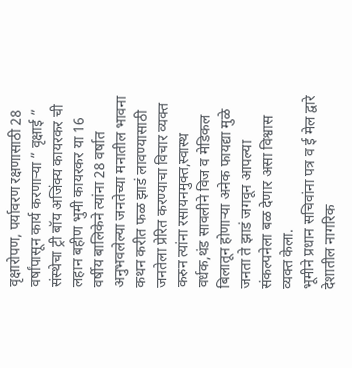वृक्षारोपण, पर्यावरण रक्षणासाठी 28 वर्षांपासून कार्य करणाऱ्या ” वृक्षाई ” संस्थेचा ट्री बॉय अजिंक्य कायरकर ची लहान बहीण भुमी कायरकर या 16 वर्षीय बालिकेने त्यांना 28 वर्षात अनुभवलेल्या जनतेच्या मनातील भावना कथन करीत फळ झाडं लावण्यासाठी जनतेला प्रेरित करण्याचा विचार व्यक्त करुन त्यांना रसायनमुक्त,स्वास्थ वर्धक,थंड सावलीने विज व मेडिकल बिलातून होणाऱ्या अनेक फायद्या मुळे जनता ते झाडं जगवून आपल्या संकल्पनेला बळ देणार असा विश्वास व्यक्त केला.
भूमीने प्रधान सचिवांना पत्र व ई मेल द्वारे देशातील नागरिक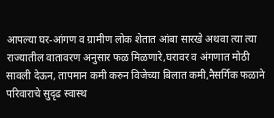आपल्या घर-आंगण व ग्रामीण लोक शेतात आंबा सारखे अथवा त्या त्या राज्यातील वातावरण अनुसार फळ मिळणारे,घरावर व अंगणात मोठी सावली देऊन, तापमान कमी करुन विजेच्या बिलात कमी,नैसर्गिक फळाने परिवाराचे सुदृढ स्वास्थ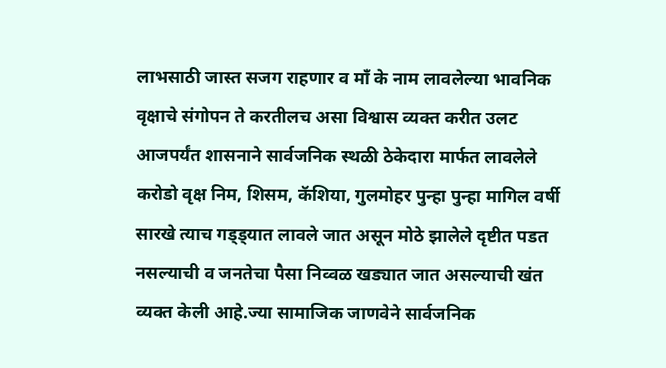लाभसाठी जास्त सजग राहणार व माँ के नाम लावलेल्या भावनिक वृक्षाचे संगोपन ते करतीलच असा विश्वास व्यक्त करीत उलट आजपर्यंत शासनाने सार्वजनिक स्थळी ठेकेदारा मार्फत लावलेले करोडो वृक्ष निम, शिसम, कॅशिया, गुलमोहर पुन्हा पुन्हा मागिल वर्षी सारखे त्याच गड्ड्यात लावले जात असून मोठे झालेले दृष्टीत पडत नसल्याची व जनतेचा पैसा निव्वळ खड्यात जात असल्याची खंत व्यक्त केली आहे.ज्या सामाजिक जाणवेने सार्वजनिक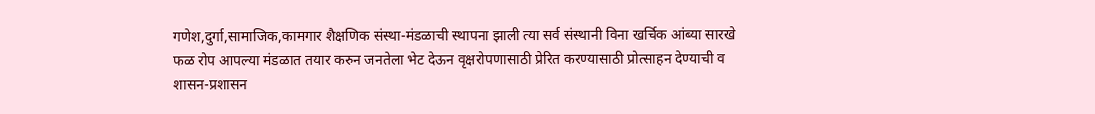गणेश,दुर्गा,सामाजिक,कामगार शैक्षणिक संस्था-मंडळाची स्थापना झाली त्या सर्व संस्थानी विना खर्चिक आंब्या सारखे फळ रोप आपल्या मंडळात तयार करुन जनतेला भेट देऊन वृक्षरोपणासाठी प्रेरित करण्यासाठी प्रोत्साहन देण्याची व शासन-प्रशासन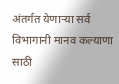अंतर्गत येणाऱ्या सर्व विभागानी मानव कल्याणा साठी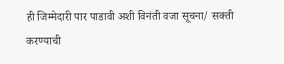ही जिम्मेदारी पार पाडावी अशी विनंती वजा सूचना/ सक्ती करण्याची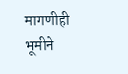मागणीही भूमीने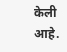केली आहे.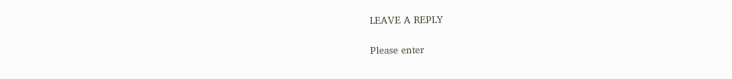LEAVE A REPLY

Please enter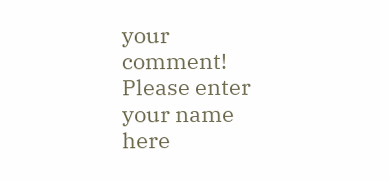your comment!
Please enter your name here